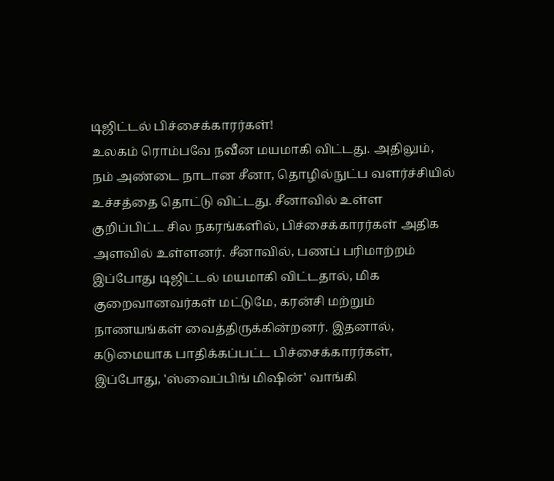டிஜிட்டல் பிச்சைக்காரர்கள்!
உலகம் ரொம்பவே நவீன மயமாகி விட்டது. அதிலும், நம் அண்டை நாடான சீனா, தொழில்நுட்ப வளர்ச்சியில் உச்சத்தை தொட்டு விட்டது. சீனாவில் உள்ள குறிப்பிட்ட சில நகரங்களில், பிச்சைக்காரர்கள் அதிக அளவில் உள்ளனர். சீனாவில், பணப் பரிமாற்றம் இப்போது டிஜிட்டல் மயமாகி விட்டதால், மிக குறைவானவர்கள் மட்டுமே, கரன்சி மற்றும் நாணயங்கள் வைத்திருக்கின்றனர். இதனால், கடுமையாக பாதிக்கப்பட்ட பிச்சைக்காரர்கள், இப்போது, 'ஸ்வைப்பிங் மிஷின்' வாங்கி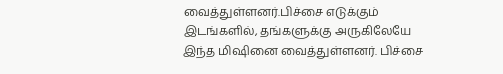வைத்துள்ளனர்.பிச்சை எடுக்கும் இடங்களில், தங்களுக்கு அருகிலேயே இந்த மிஷினை வைத்துள்ளனர். பிச்சை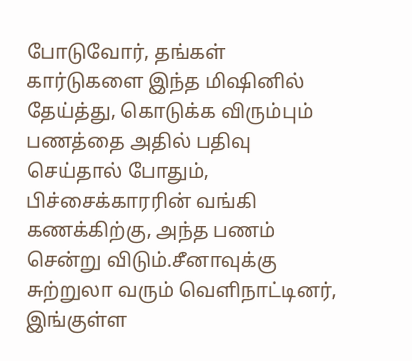போடுவோர், தங்கள் கார்டுகளை இந்த மிஷினில் தேய்த்து, கொடுக்க விரும்பும் பணத்தை அதில் பதிவு செய்தால் போதும், பிச்சைக்காரரின் வங்கி கணக்கிற்கு, அந்த பணம் சென்று விடும்.சீனாவுக்கு சுற்றுலா வரும் வெளிநாட்டினர், இங்குள்ள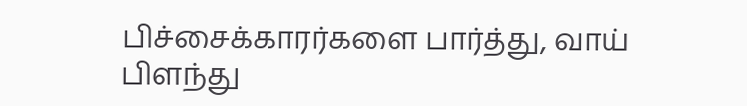பிச்சைக்காரர்களை பார்த்து, வாய் பிளந்து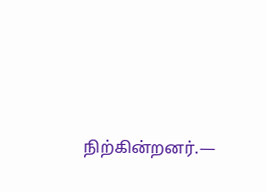நிற்கின்றனர்.—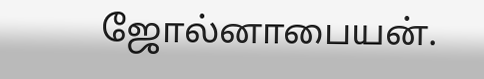ஜோல்னாபையன்.